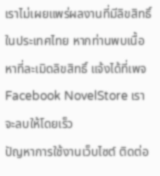เราไม่เผยแพร่ผลงานที่มีลิขสิทธิ์ในประเทศไทย หากท่านพบเนื้อหาที่ละเมิดลิขสิทธิ์ แจ้งได้ที่เพจ Facebook NovelStore เราจะลบให้โดยเร็ว
ปัญหาการใช้งานเว็บไซต์ ติดต่อ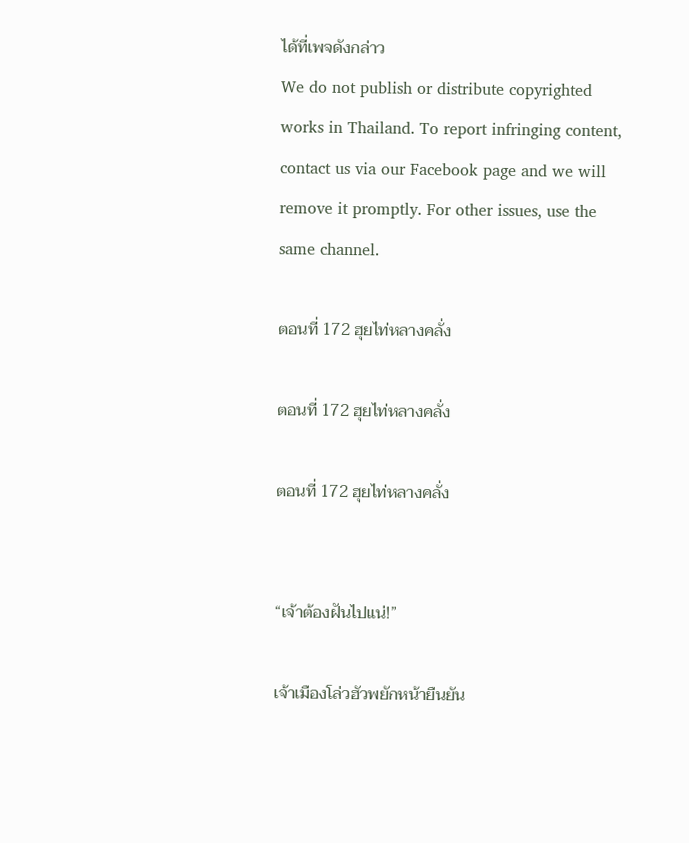ได้ที่เพจดังกล่าว
We do not publish or distribute copyrighted works in Thailand. To report infringing content, contact us via our Facebook page and we will remove it promptly. For other issues, use the same channel.

ตอนที่ 172 ฮุยไท่หลางคลั่ง

ตอนที่ 172 ฮุยไท่หลางคลั่ง

ตอนที่ 172 ฮุยไท่หลางคลั่ง


“เจ้าต้องฝันไปแน่!”

เจ้าเมืองโล่วฮัวพยักหน้ายืนยัน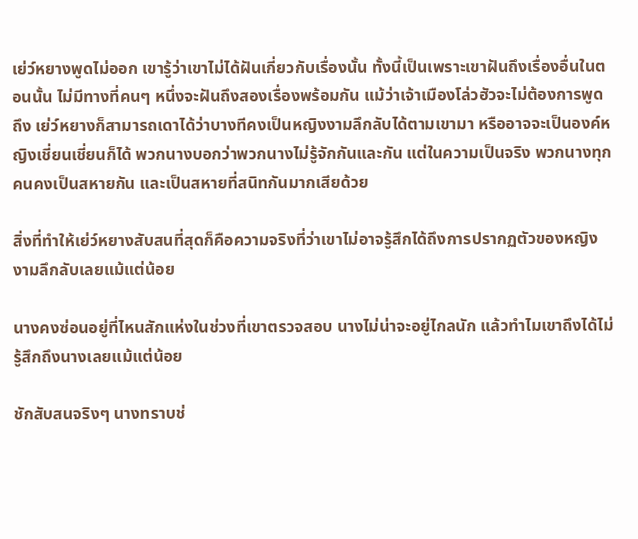เย่ว์หยางพูดไม่ออก เขารู้ว่าเขาไม่ได้ฝันเกี่ยวกับเรื่องนั้น ทั้งนี้เป็นเพราะเขาฝันถึงเรื่องอื่นในตอนนั้น ไม่มีทางที่คนๆ หนึ่งจะฝันถึงสองเรื่องพร้อมกัน แม้ว่าเจ้าเมืองโล่วฮัวจะไม่ต้องการพูดถึง เย่ว์หยางก็สามารถเดาได้ว่าบางทีคงเป็นหญิงงามลึกลับได้ตามเขามา หรืออาจจะเป็นองค์หญิงเชี่ยนเชี่ยนก็ได้ พวกนางบอกว่าพวกนางไม่รู้จักกันและกัน แต่ในความเป็นจริง พวกนางทุกคนคงเป็นสหายกัน และเป็นสหายที่สนิทกันมากเสียด้วย

สิ่งที่ทำให้เย่ว์หยางสับสนที่สุดก็คือความจริงที่ว่าเขาไม่อาจรู้สึกได้ถึงการปรากฏตัวของหญิงงามลึกลับเลยแม้แต่น้อย

นางคงซ่อนอยู่ที่ไหนสักแห่งในช่วงที่เขาตรวจสอบ นางไม่น่าจะอยู่ไกลนัก แล้วทำไมเขาถึงได้ไม่รู้สึกถึงนางเลยแม้แต่น้อย

ชักสับสนจริงๆ นางทราบช่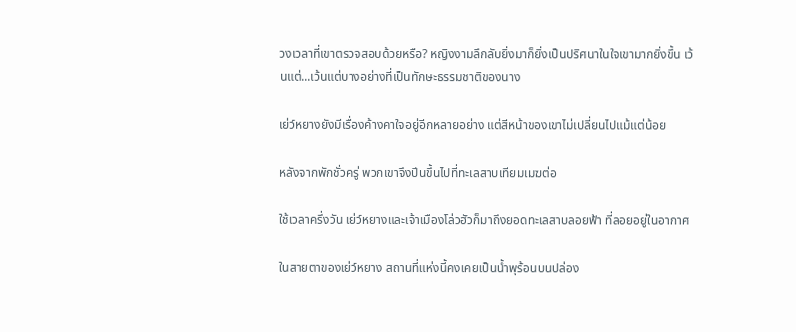วงเวลาที่เขาตรวจสอบด้วยหรือ? หญิงงามลึกลับยิ่งมาก็ยิ่งเป็นปริศนาในใจเขามากยิ่งขึ้น เว้นแต่...เว้นแต่บางอย่างที่เป็นทักษะธรรมชาติของนาง

เย่ว์หยางยังมีเรื่องค้างคาใจอยู่อีกหลายอย่าง แต่สีหน้าของเขาไม่เปลี่ยนไปแม้แต่น้อย

หลังจากพักชั่วครู่ พวกเขาจึงปีนขึ้นไปที่ทะเลสาบเทียมเมฆต่อ

ใช้เวลาครึ่งวัน เย่ว์หยางและเจ้าเมืองโล่วฮัวก็มาถึงยอดทะเลสาบลอยฟ้า ที่ลอยอยู่ในอากาศ

ในสายตาของเย่ว์หยาง สถานที่แห่งนี้คงเคยเป็นน้ำพุร้อนบนปล่อง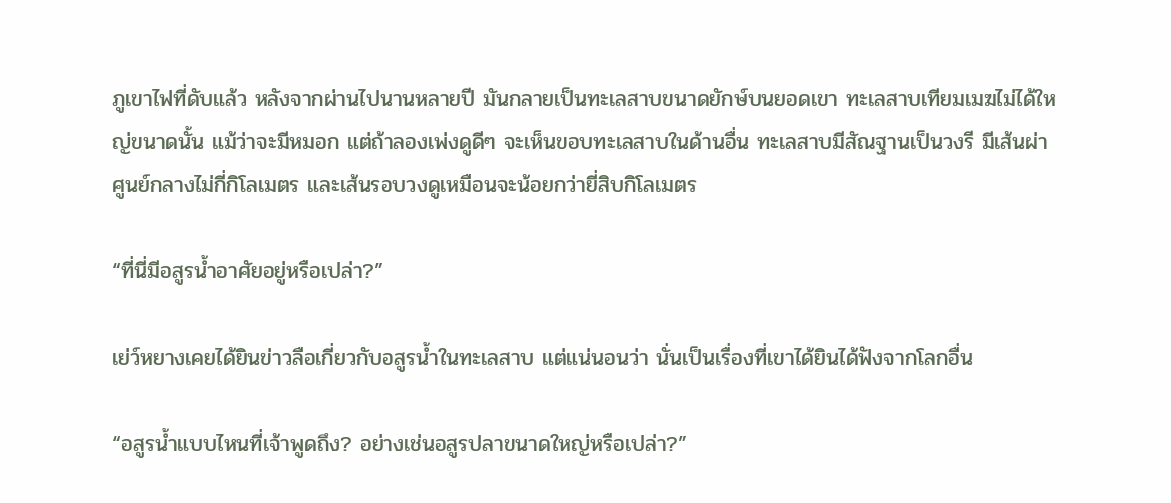ภูเขาไฟที่ดับแล้ว หลังจากผ่านไปนานหลายปี มันกลายเป็นทะเลสาบขนาดยักษ์บนยอดเขา ทะเลสาบเทียมเมฆไม่ได้ใหญ่ขนาดนั้น แม้ว่าจะมีหมอก แต่ถ้าลองเพ่งดูดีๆ จะเห็นขอบทะเลสาบในด้านอื่น ทะเลสาบมีสัณฐานเป็นวงรี มีเส้นผ่าศูนย์กลางไม่กี่กิโลเมตร และเส้นรอบวงดูเหมือนจะน้อยกว่ายี่สิบกิโลเมตร

“ที่นี่มีอสูรน้ำอาศัยอยู่หรือเปล่า?”

เย่ว์หยางเคยได้ยินข่าวลือเกี่ยวกับอสูรน้ำในทะเลสาบ แต่แน่นอนว่า นั่นเป็นเรื่องที่เขาได้ยินได้ฟังจากโลกอื่น

“อสูรน้ำแบบไหนที่เจ้าพูดถึง? อย่างเช่นอสูรปลาขนาดใหญ่หรือเปล่า?”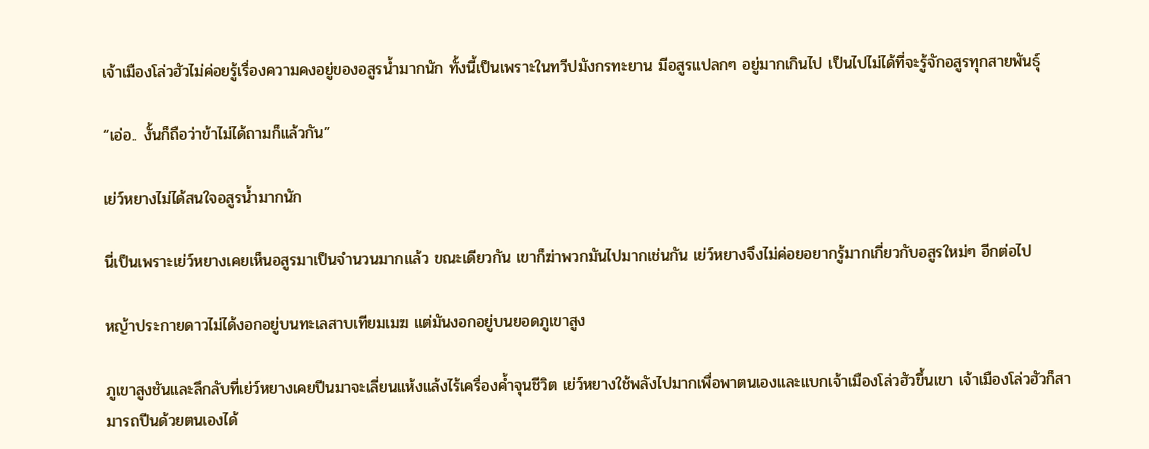เจ้าเมืองโล่วฮัวไม่ค่อยรู้เรื่องความคงอยู่ของอสูรน้ำมากนัก ทั้งนี้เป็นเพราะในทวีปมังกรทะยาน มีอสูรแปลกๆ อยู่มากเกินไป เป็นไปไม่ได้ที่จะรู้จักอสูรทุกสายพันธุ์

“เอ่อ.. งั้นก็ถือว่าข้าไม่ได้ถามก็แล้วกัน”

เย่ว์หยางไม่ได้สนใจอสูรน้ำมากนัก

นี่เป็นเพราะเย่ว์หยางเคยเห็นอสูรมาเป็นจำนวนมากแล้ว ขณะเดียวกัน เขาก็ฆ่าพวกมันไปมากเช่นกัน เย่ว์หยางจึงไม่ค่อยอยากรู้มากเกี่ยวกับอสูรใหม่ๆ อีกต่อไป

หญ้าประกายดาวไม่ได้งอกอยู่บนทะเลสาบเทียมเมฆ แต่มันงอกอยู่บนยอดภูเขาสูง

ภูเขาสูงชันและลึกลับที่เย่ว์หยางเคยปีนมาจะเลี่ยนแห้งแล้งไร้เครื่องค้ำจุนชีวิต เย่ว์หยางใช้พลังไปมากเพื่อพาตนเองและแบกเจ้าเมืองโล่วฮัวขึ้นเขา เจ้าเมืองโล่วฮัวก็สามารถปีนด้วยตนเองได้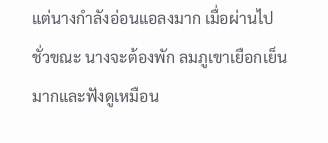แต่นางกำลังอ่อนแอลงมาก เมื่อผ่านไปชั่วขณะ นางจะต้องพัก ลมภูเขาเยือกเย็นมากและฟังดูเหมือน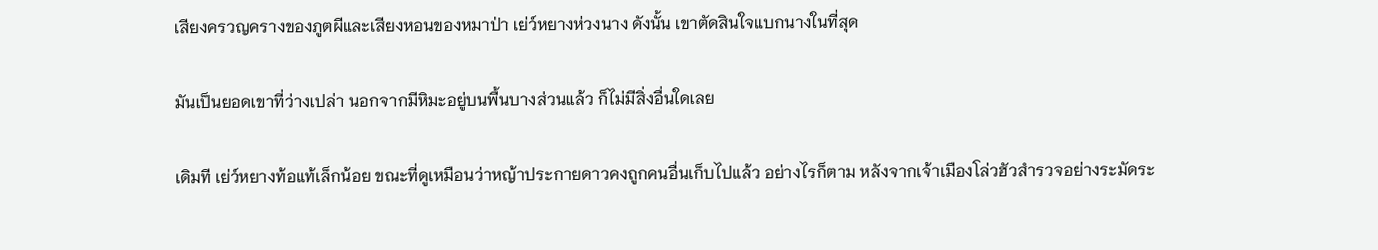เสียงครวญครางของภูตผีและเสียงหอนของหมาป่า เย่ว์หยางห่วงนาง ดังนั้น เขาตัดสินใจแบกนางในที่สุด

มันเป็นยอดเขาที่ว่างเปล่า นอกจากมีหิมะอยู่บนพื้นบางส่วนแล้ว ก็ไม่มีสิ่งอื่นใดเลย

เดิมที เย่ว์หยางท้อแท้เล็กน้อย ขณะที่ดูเหมือนว่าหญ้าประกายดาวคงถูกคนอื่นเก็บไปแล้ว อย่างไรก็ตาม หลังจากเจ้าเมืองโล่วฮัวสำรวจอย่างระมัดระ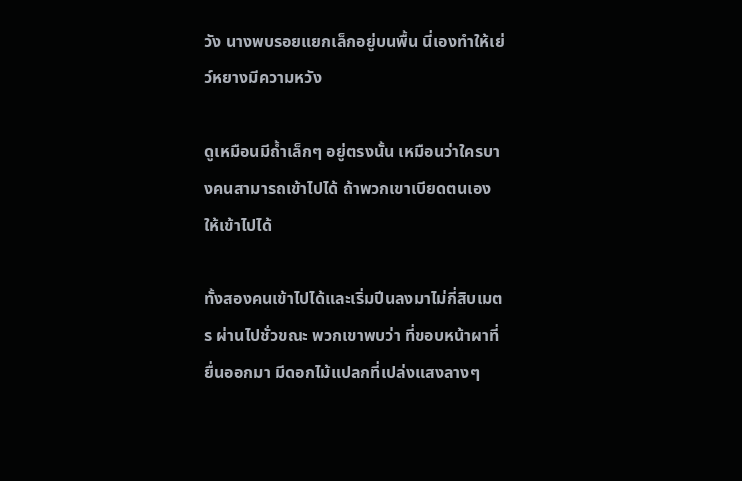วัง นางพบรอยแยกเล็กอยู่บนพื้น นี่เองทำให้เย่ว์หยางมีความหวัง

ดูเหมือนมีถ้ำเล็กๆ อยู่ตรงนั้น เหมือนว่าใครบางคนสามารถเข้าไปได้ ถ้าพวกเขาเบียดตนเองให้เข้าไปได้

ทั้งสองคนเข้าไปได้และเริ่มปีนลงมาไม่กี่สิบเมตร ผ่านไปชั่วขณะ พวกเขาพบว่า ที่ขอบหน้าผาที่ยื่นออกมา มีดอกไม้แปลกที่เปล่งแสงลางๆ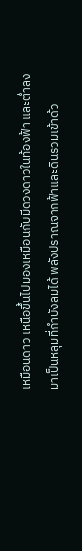เหมือนดาว เหนือขึ้นไปมองเหมือนกับมีดวงดาวในท้องฟ้า และต่ำลงมาเป็นหลุมที่กำบังลมได้ พลังปราณจากฟ้าและดินรวมเข้าด้ว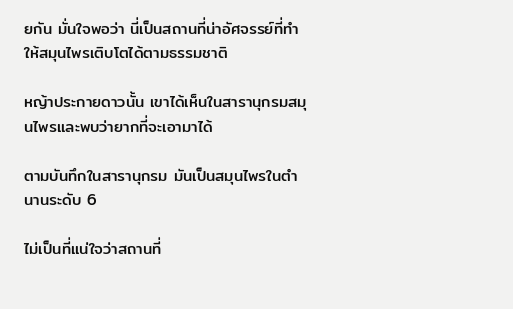ยกัน มั่นใจพอว่า นี่เป็นสถานที่น่าอัศจรรย์ที่ทำให้สมุนไพรเติบโตได้ตามธรรมชาติ

หญ้าประกายดาวนั้น เขาได้เห็นในสารานุกรมสมุนไพรและพบว่ายากที่จะเอามาได้

ตามบันทึกในสารานุกรม มันเป็นสมุนไพรในตำนานระดับ 6

ไม่เป็นที่แน่ใจว่าสถานที่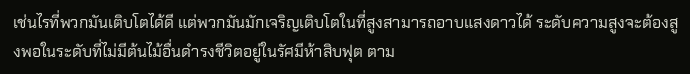เช่นไรที่พวกมันเติบโตได้ดี แต่พวกมันมักเจริญเติบโตในที่สูงสามารถอาบแสงดาวได้ ระดับความสูงจะต้องสูงพอในระดับที่ไม่มีต้นไม้อื่นดำรงชีวิตอยู่ในรัศมีห้าสิบฟุต ตาม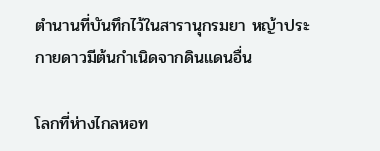ตำนานที่บันทึกไว้ในสารานุกรมยา หญ้าประกายดาวมีต้นกำเนิดจากดินแดนอื่น

โลกที่ห่างไกลหอท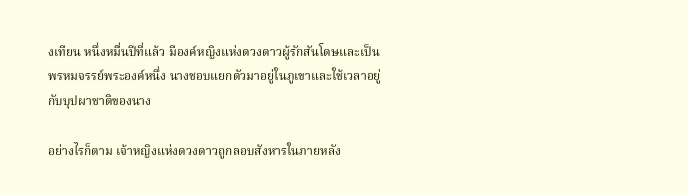งเทียน หนึ่งหมื่นปีที่แล้ว มีองค์หญิงแห่งดวงดาวผู้รักสันโดษและเป็นพรหมจรรย์พระองค์หนึ่ง นางชอบแยกตัวมาอยู่ในภูเขาและใช้เวลาอยู่กับบุปผาชาติของนาง

อย่างไรก็ตาม เจ้าหญิงแห่งดวงดาวถูกลอบสังหารในภายหลัง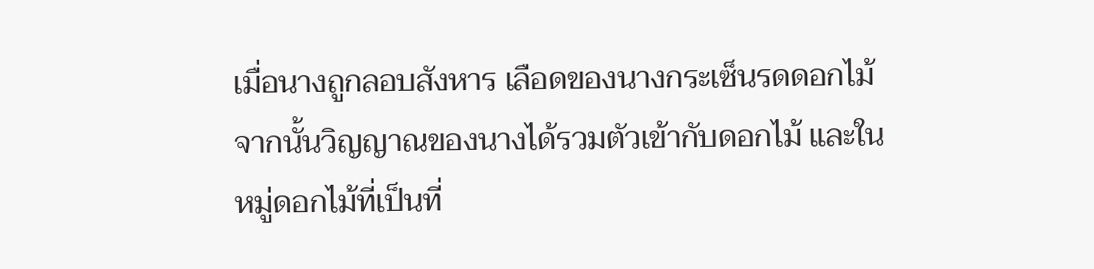เมื่อนางถูกลอบสังหาร เลือดของนางกระเซ็นรดดอกไม้ จากนั้นวิญญาณของนางได้รวมตัวเข้ากับดอกไม้ และในหมู่ดอกไม้ที่เป็นที่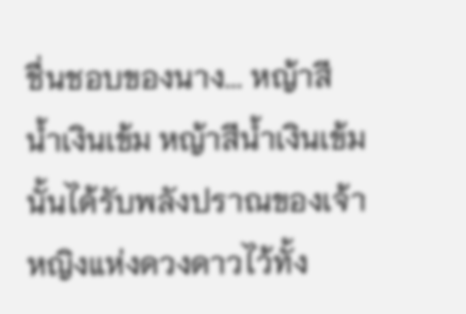ชื่นชอบของนาง... หญ้าสีน้ำเงินเข้ม หญ้าสีน้ำเงินเข้มนั้นได้รับพลังปราณของเจ้าหญิงแห่งดวงดาวไว้ทั้ง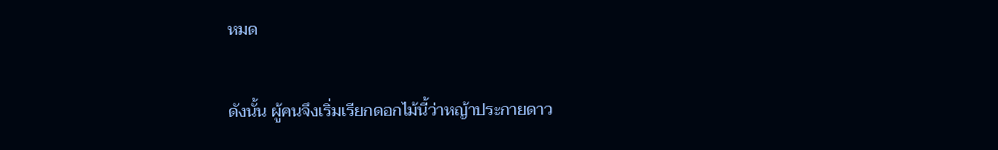หมด

ดังนั้น ผู้คนจึงเริ่มเรียกดอกไม้นี้ว่าหญ้าประกายดาว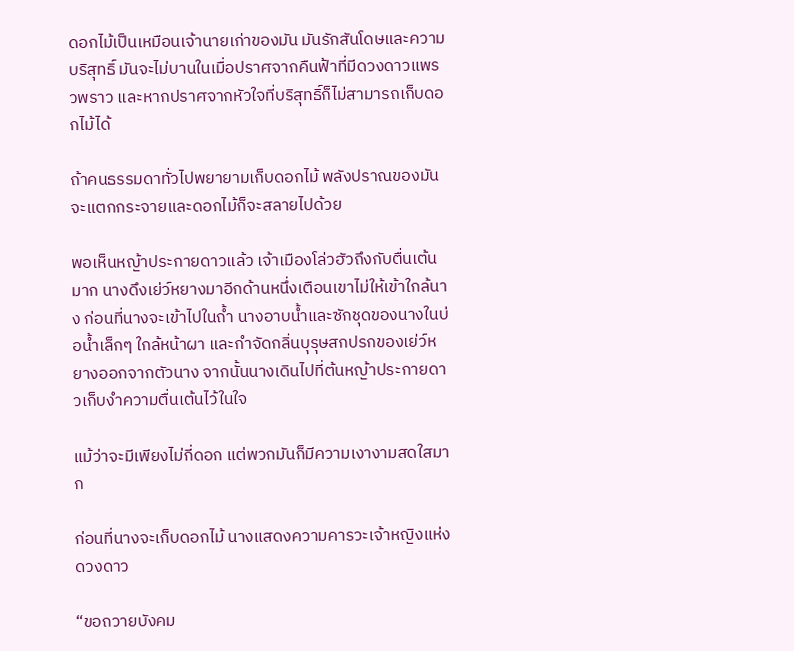ดอกไม้เป็นเหมือนเจ้านายเก่าของมัน มันรักสันโดษและความบริสุทธิ์ มันจะไม่บานในเมื่อปราศจากคืนฟ้าที่มีดวงดาวแพรวพราว และหากปราศจากหัวใจที่บริสุทธิ์ก็ไม่สามารถเก็บดอกไม้ได้

ถ้าคนธรรมดาทั่วไปพยายามเก็บดอกไม้ พลังปราณของมันจะแตกกระจายและดอกไม้ก็จะสลายไปด้วย

พอเห็นหญ้าประกายดาวแล้ว เจ้าเมืองโล่วฮัวถึงกับตื่นเต้นมาก นางดึงเย่ว์หยางมาอีกด้านหนึ่งเตือนเขาไม่ให้เข้าใกล้นาง ก่อนที่นางจะเข้าไปในถ้ำ นางอาบน้ำและซักชุดของนางในบ่อน้ำเล็กๆ ใกล้หน้าผา และกำจัดกลิ่นบุรุษสกปรกของเย่ว์หยางออกจากตัวนาง จากนั้นนางเดินไปที่ต้นหญ้าประกายดาวเก็บงำความตื่นเต้นไว้ในใจ

แม้ว่าจะมีเพียงไม่กี่ดอก แต่พวกมันก็มีความเงางามสดใสมาก

ก่อนที่นางจะเก็บดอกไม้ นางแสดงความคารวะเจ้าหญิงแห่งดวงดาว

“ขอถวายบังคม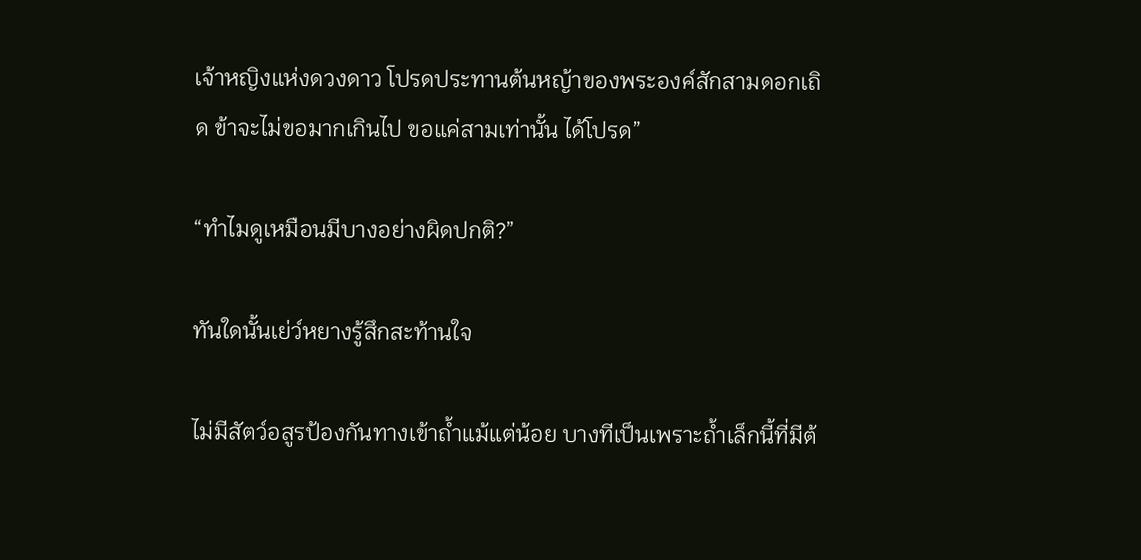เจ้าหญิงแห่งดวงดาว โปรดประทานต้นหญ้าของพระองค์สักสามดอกเถิด ข้าจะไม่ขอมากเกินไป ขอแค่สามเท่านั้น ได้โปรด”

“ทำไมดูเหมือนมีบางอย่างผิดปกติ?”

ทันใดนั้นเย่ว์หยางรู้สึกสะท้านใจ

ไม่มีสัตว์อสูรป้องกันทางเข้าถ้ำแม้แต่น้อย บางทีเป็นเพราะถ้ำเล็กนี้ที่มีต้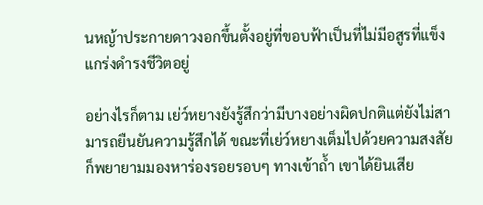นหญ้าประกายดาวงอกขึ้นตั้งอยู่ที่ขอบฟ้าเป็นที่ไม่มีอสูรที่แข็งแกร่งดำรงชีวิตอยู่

อย่างไรก็ตาม เย่ว์หยางยังรู้สึกว่ามีบางอย่างผิดปกติแต่ยังไม่สามารถยืนยันความรู้สึกได้ ขณะที่เย่ว์หยางเต็มไปด้วยความสงสัย ก็พยายามมองหาร่องรอยรอบๆ ทางเข้าถ้ำ เขาได้ยินเสีย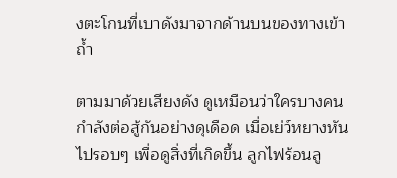งตะโกนที่เบาดังมาจากด้านบนของทางเข้าถ้ำ

ตามมาด้วยเสียงดัง ดูเหมือนว่าใครบางคนกำลังต่อสู้กันอย่างดุเดือด เมื่อเย่ว์หยางหันไปรอบๆ เพื่อดูสิ่งที่เกิดขึ้น ลูกไฟร้อนลู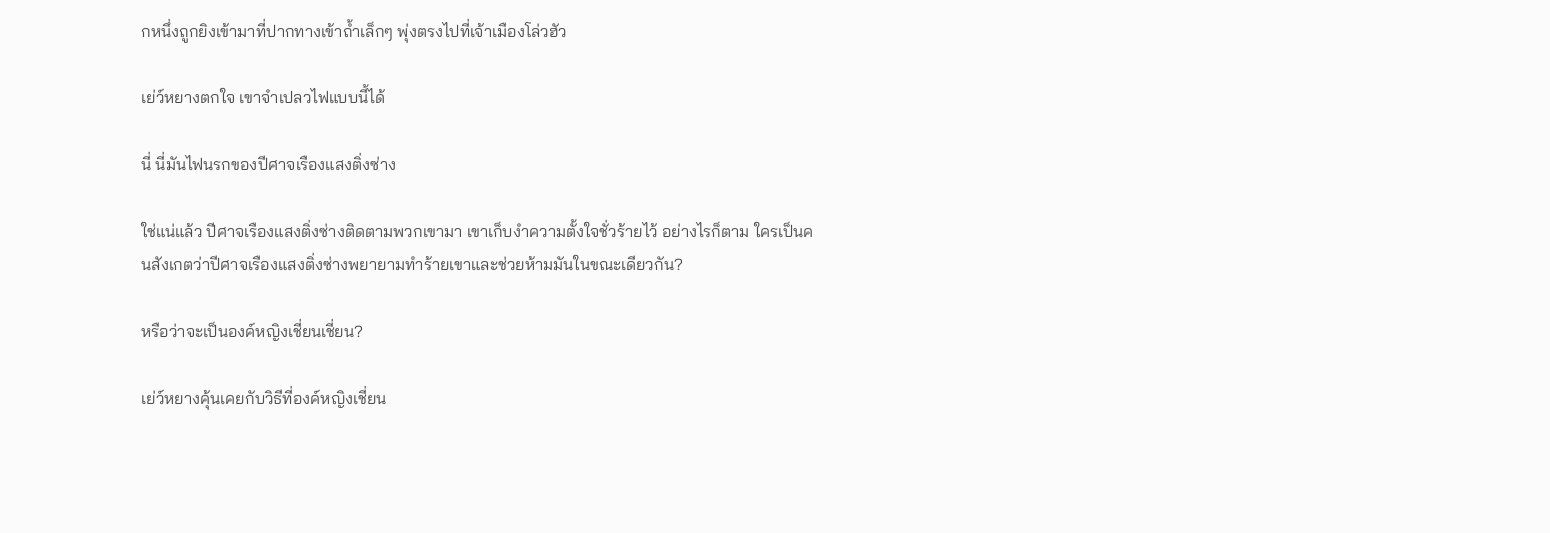กหนึ่งถูกยิงเข้ามาที่ปากทางเข้าถ้ำเล็กๆ พุ่งตรงไปที่เจ้าเมืองโล่วฮัว

เย่ว์หยางตกใจ เขาจำเปลวไฟแบบนี้ได้

นี่ นี่มันไฟนรกของปีศาจเรืองแสงติ่งซ่าง

ใช่แน่แล้ว ปีศาจเรืองแสงติ่งซ่างติดตามพวกเขามา เขาเก็บงำความตั้งใจชั่วร้ายไว้ อย่างไรก็ตาม ใครเป็นคนสังเกตว่าปีศาจเรืองแสงติ่งซ่างพยายามทำร้ายเขาและช่วยห้ามมันในขณะเดียวกัน?

หรือว่าจะเป็นองค์หญิงเชี่ยนเชี่ยน?

เย่ว์หยางคุ้นเคยกับวิธีที่องค์หญิงเชี่ยน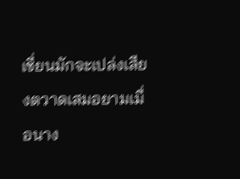เชี่ยนมักจะเปล่งเสียงตวาดเสมอยามเมื่อนาง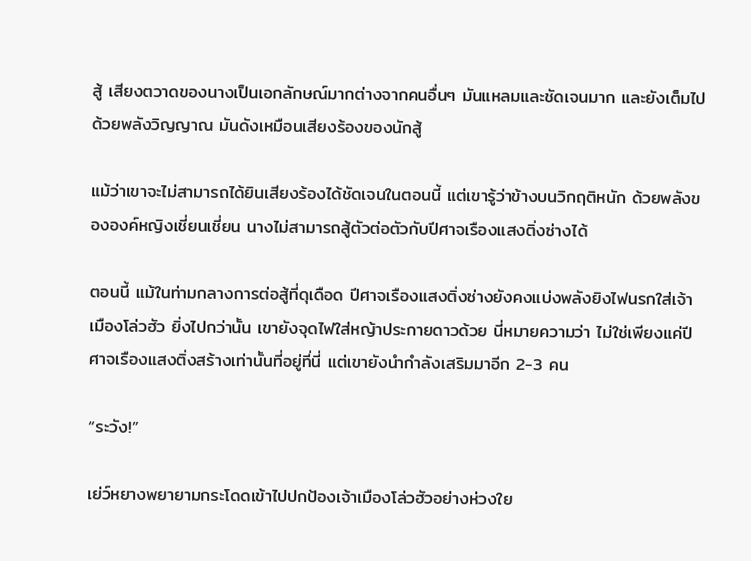สู้ เสียงตวาดของนางเป็นเอกลักษณ์มากต่างจากคนอื่นๆ มันแหลมและชัดเจนมาก และยังเต็มไปด้วยพลังวิญญาณ มันดังเหมือนเสียงร้องของนักสู้

แม้ว่าเขาจะไม่สามารถได้ยินเสียงร้องได้ชัดเจนในตอนนี้ แต่เขารู้ว่าข้างบนวิกฤติหนัก ด้วยพลังขององค์หญิงเชี่ยนเชี่ยน นางไม่สามารถสู้ตัวต่อตัวกับปีศาจเรืองแสงติ่งซ่างได้

ตอนนี้ แม้ในท่ามกลางการต่อสู้ที่ดุเดือด ปีศาจเรืองแสงติ่งซ่างยังคงแบ่งพลังยิงไฟนรกใส่เจ้าเมืองโล่วฮัว ยิ่งไปกว่านั้น เขายังจุดไฟใส่หญ้าประกายดาวด้วย นี่หมายความว่า ไม่ใช่เพียงแค่ปีศาจเรืองแสงติ่งสร้างเท่านั้นที่อยู่ที่นี่ แต่เขายังนำกำลังเสริมมาอีก 2-3 คน

“ระวัง!”

เย่ว์หยางพยายามกระโดดเข้าไปปกป้องเจ้าเมืองโล่วฮัวอย่างห่วงใย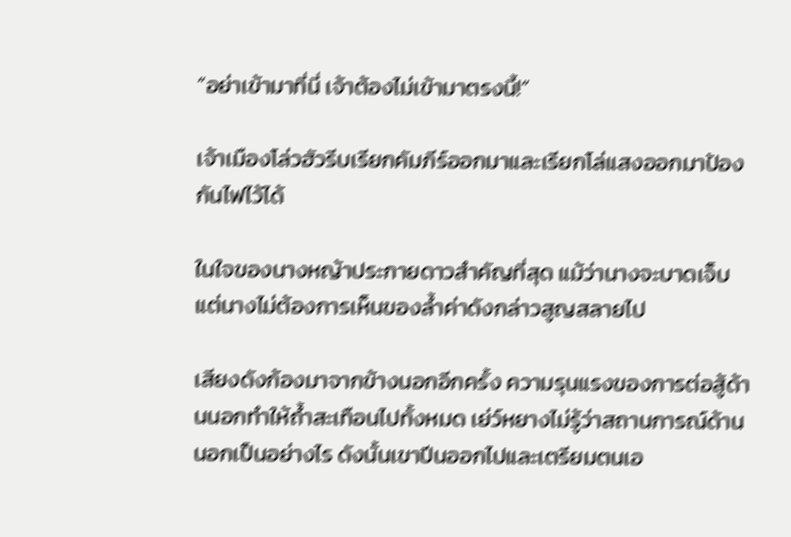“อย่าเข้ามาที่นี่ เจ้าต้องไม่เข้ามาตรงนี้!”

เจ้าเมืองโล่วฮัวรีบเรียกคัมภีร์ออกมาและเรียกโล่แสงออกมาป้องกันไฟไว้ได้

ในใจของนางหญ้าประกายดาวสำคัญที่สุด แม้ว่านางจะบาดเจ็บ แต่นางไม่ต้องการเห็นของล้ำค่าดังกล่าวสูญสลายไป

เสียงดังก้องมาจากข้างนอกอีกครั้ง ความรุนแรงของการต่อสู้ด้านนอกทำให้ถ้ำสะเทือนไปทั้งหมด เย่ว์หยางไม่รู้ว่าสถานการณ์ด้านนอกเป็นอย่างไร ดังนั้นเขาปีนออกไปและเตรียมตนเอ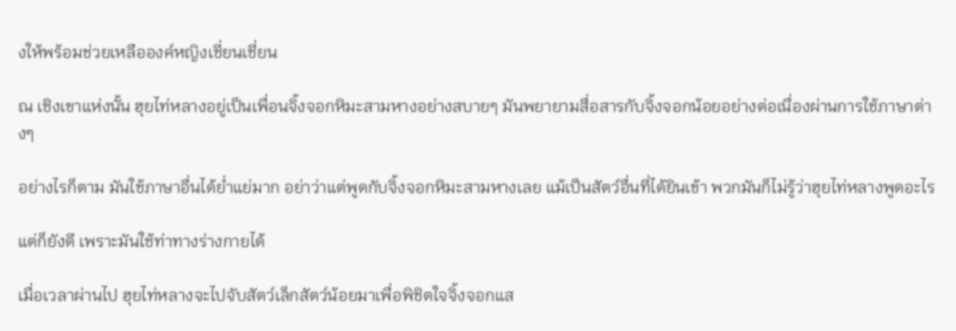งให้พร้อมช่วยเหลือองค์หญิงเชี่ยนเชี่ยน

ณ เชิงเขาแห่งนั้น ฮุยไท่หลางอยู่เป็นเพื่อนจิ้งจอกหิมะสามหางอย่างสบายๆ มันพยายามสื่อสารกับจิ้งจอกน้อยอย่างต่อเนื่องผ่านการใช้ภาษาต่างๆ

อย่างไรก็ตาม มันใช้ภาษาอื่นได้ย่ำแย่มาก อย่าว่าแต่พูดกับจิ้งจอกหิมะสามหางเลย แม้เป็นสัตว์อื่นที่ได้ยินเข้า พวกมันก็ไม่รู้ว่าฮุยไท่หลางพูดอะไร

แต่ก็ยังดี เพราะมันใช้ท่าทางร่างกายได้

เมื่อเวลาผ่านไป ฮุยไท่หลางจะไปจับสัตว์เล็กสัตว์น้อยมาเพื่อพิชิตใจจิ้งจอกแส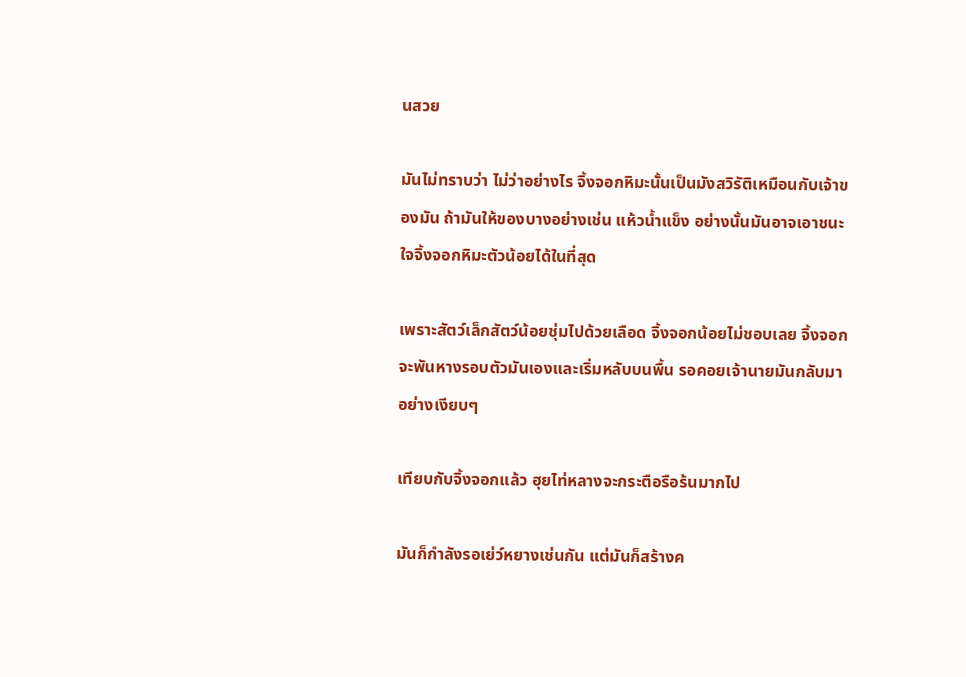นสวย

มันไม่ทราบว่า ไม่ว่าอย่างไร จิ้งจอกหิมะนั้นเป็นมังสวิรัติเหมือนกับเจ้าของมัน ถ้ามันให้ของบางอย่างเช่น แห้วน้ำแข็ง อย่างนั้นมันอาจเอาชนะใจจิ้งจอกหิมะตัวน้อยได้ในที่สุด

เพราะสัตว์เล็กสัตว์น้อยชุ่มไปด้วยเลือด จิ้งจอกน้อยไม่ชอบเลย จิ้งจอกจะพันหางรอบตัวมันเองและเริ่มหลับบนพื้น รอคอยเจ้านายมันกลับมาอย่างเงียบๆ

เทียบกับจิ้งจอกแล้ว ฮุยไท่หลางจะกระตือรือร้นมากไป

มันก็กำลังรอเย่ว์หยางเช่นกัน แต่มันก็สร้างค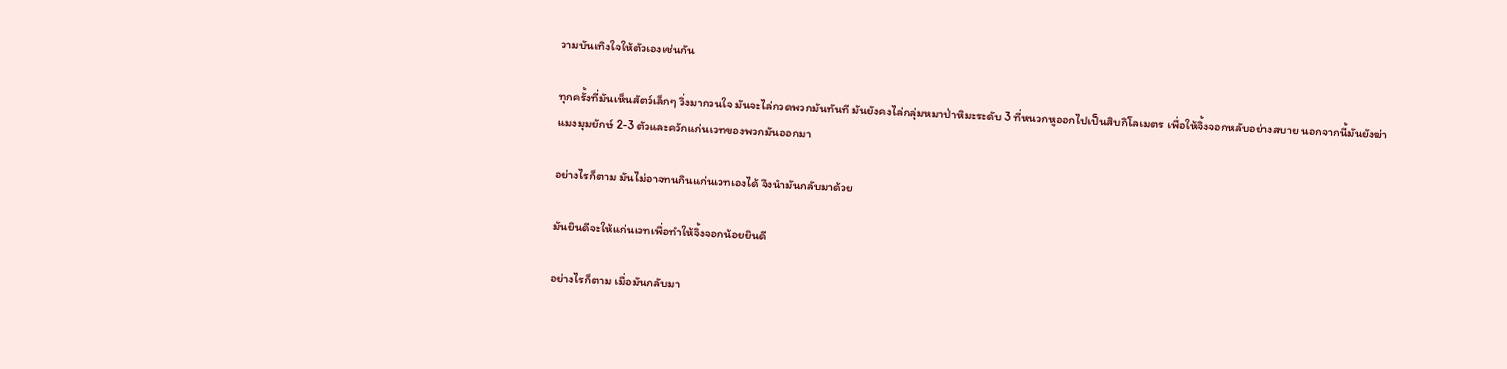วามบันเทิงใจให้ตัวเองเช่นกัน

ทุกครั้งที่มันเห็นสัตว์เล็กๆ วิ่งมากวนใจ มันจะไล่กวดพวกมันทันที มันยังคงไล่กลุ่มหมาป่าหิมะระดับ 3 ที่หนวกหูออกไปเป็นสิบกิโลเมตร เพื่อให้จิ้งจอกหลับอย่างสบาย นอกจากนี้มันยังฆ่าแมงมุมยักษ์ 2-3 ตัวและควักแก่นเวทของพวกมันออกมา

อย่างไรก็ตาม มันไม่อาจทนกินแก่นเวทเองได้ จึงนำมันกลับมาด้วย

มันยินดีจะให้แก่นเวทเพื่อทำให้จิ้งจอกน้อยยินดี

อย่างไรก็ตาม เมื่อมันกลับมา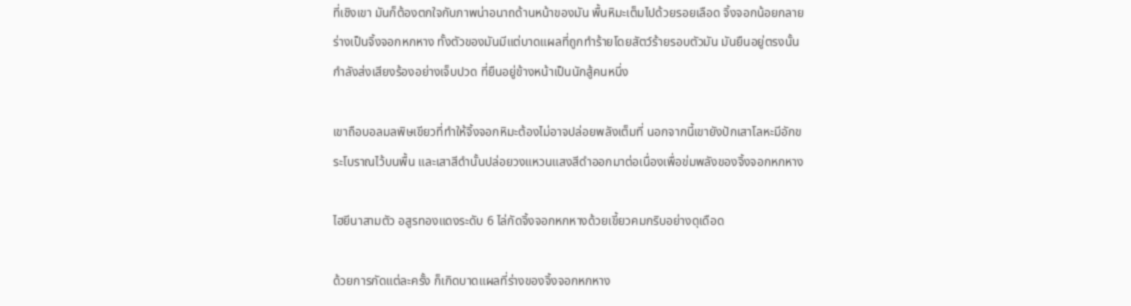ที่เชิงเขา มันก็ต้องตกใจกับภาพน่าอนาถด้านหน้าของมัน พื้นหิมะเต็มไปด้วยรอยเลือด จิ้งจอกน้อยกลายร่างเป็นจิ้งจอกหกหาง ทั้งตัวของมันมีแต่บาดแผลที่ถูกทำร้ายโดยสัตว์ร้ายรอบตัวมัน มันยืนอยู่ตรงนั้น กำลังส่งเสียงร้องอย่างเจ็บปวด ที่ยืนอยู่ข้างหน้าเป็นนักสู้คนหนึ่ง

เขาถือบอลมลพิษเขียวที่ทำให้จิ้งจอกหิมะต้องไม่อาจปล่อยพลังเต็มที่ นอกจากนี้เขายังปักเสาโลหะมีอักขระโบราณไว้บนพื้น และเสาสีดำนั้นปล่อยวงแหวนแสงสีดำออกมาต่อเนื่องเพื่อข่มพลังของจิ้งจอกหกหาง

ไฮยีนาสามตัว อสูรทองแดงระดับ 6 ไล่กัดจิ้งจอกหกหางด้วยเขี้ยวคมกริบอย่างดุเดือด

ด้วยการกัดแต่ละครั้ง ก็เกิดบาดแผลที่ร่างของจิ้งจอกหกหาง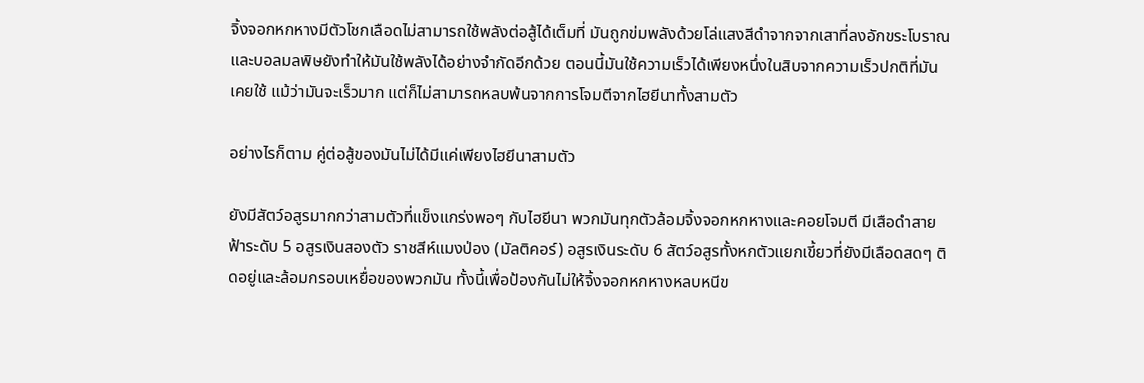จิ้งจอกหกหางมีตัวโชกเลือดไม่สามารถใช้พลังต่อสู้ได้เต็มที่ มันถูกข่มพลังด้วยโล่แสงสีดำจากจากเสาที่ลงอักขระโบราณ และบอลมลพิษยังทำให้มันใช้พลังได้อย่างจำกัดอีกด้วย ตอนนี้มันใช้ความเร็วได้เพียงหนึ่งในสิบจากความเร็วปกติที่มันเคยใช้ แม้ว่ามันจะเร็วมาก แต่ก็ไม่สามารถหลบพ้นจากการโจมตีจากไฮยีนาทั้งสามตัว

อย่างไรก็ตาม คู่ต่อสู้ของมันไม่ได้มีแค่เพียงไฮยีนาสามตัว

ยังมีสัตว์อสูรมากกว่าสามตัวที่แข็งแกร่งพอๆ กับไฮยีนา พวกมันทุกตัวล้อมจิ้งจอกหกหางและคอยโจมตี มีเสือดำสายฟ้าระดับ 5 อสูรเงินสองตัว ราชสีห์แมงป่อง (มัลติคอร์) อสูรเงินระดับ 6 สัตว์อสูรทั้งหกตัวแยกเขี้ยวที่ยังมีเลือดสดๆ ติดอยู่และล้อมกรอบเหยื่อของพวกมัน ทั้งนี้เพื่อป้องกันไม่ให้จิ้งจอกหกหางหลบหนีข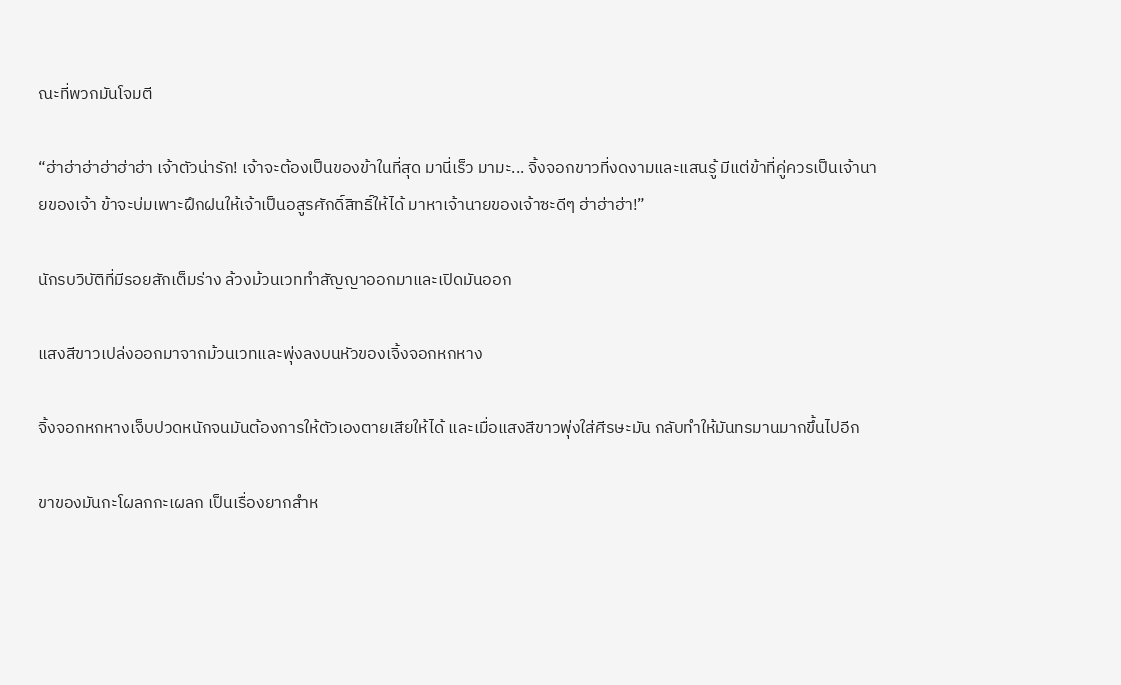ณะที่พวกมันโจมตี

“ฮ่าฮ่าฮ่าฮ่าฮ่าฮ่า เจ้าตัวน่ารัก! เจ้าจะต้องเป็นของข้าในที่สุด มานี่เร็ว มามะ... จิ้งจอกขาวที่งดงามและแสนรู้ มีแต่ข้าที่คู่ควรเป็นเจ้านายของเจ้า ข้าจะบ่มเพาะฝึกฝนให้เจ้าเป็นอสูรศักดิ์สิทธิ์ให้ได้ มาหาเจ้านายของเจ้าซะดีๆ ฮ่าฮ่าฮ่า!”

นักรบวิบัติที่มีรอยสักเต็มร่าง ล้วงม้วนเวททำสัญญาออกมาและเปิดมันออก

แสงสีขาวเปล่งออกมาจากม้วนเวทและพุ่งลงบนหัวของเจิ้งจอกหกหาง

จิ้งจอกหกหางเจ็บปวดหนักจนมันต้องการให้ตัวเองตายเสียให้ได้ และเมื่อแสงสีขาวพุ่งใส่ศีรษะมัน กลับทำให้มันทรมานมากขึ้นไปอีก

ขาของมันกะโผลกกะเผลก เป็นเรื่องยากสำห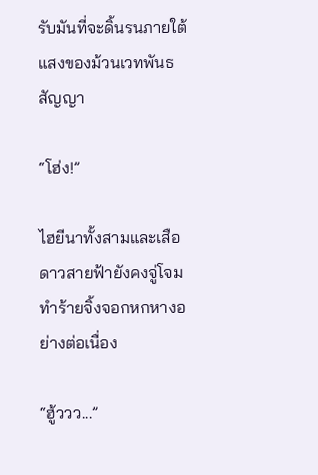รับมันที่จะดิ้นรนภายใต้แสงของม้วนเวทพันธสัญญา

“โฮ่ง!”

ไฮยีนาทั้งสามและเสือดาวสายฟ้ายังคงจู่โจมทำร้ายจิ้งจอกหกหางอย่างต่อเนื่อง

“ฮู้ววว...”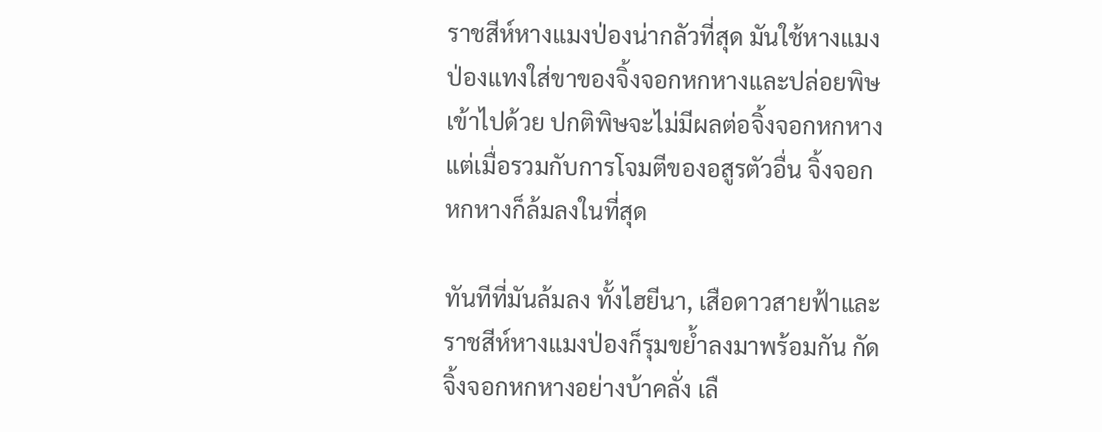ราชสีห์หางแมงป่องน่ากลัวที่สุด มันใช้หางแมงป่องแทงใส่ขาของจิ้งจอกหกหางและปล่อยพิษเข้าไปด้วย ปกติพิษจะไม่มีผลต่อจิ้งจอกหกหาง แต่เมื่อรวมกับการโจมตีของอสูรตัวอื่น จิ้งจอกหกหางก็ล้มลงในที่สุด

ทันทีที่มันล้มลง ทั้งไฮยีนา, เสือดาวสายฟ้าและราชสีห์หางแมงป่องก็รุมขย้ำลงมาพร้อมกัน กัดจิ้งจอกหกหางอย่างบ้าคลั่ง เลื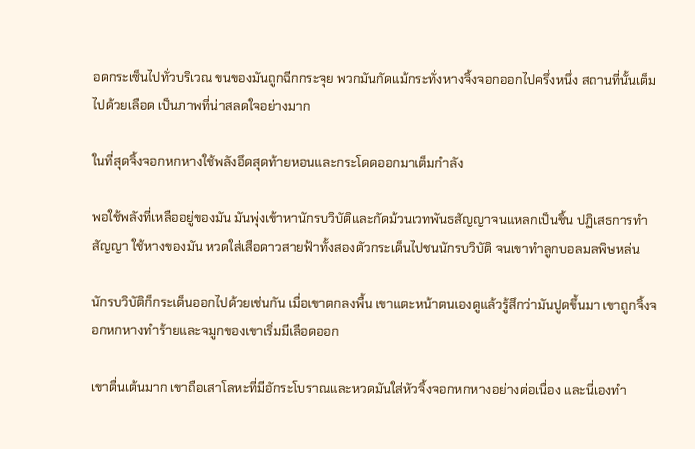อดกระเซ็นไปทั่วบริเวณ ขนของมันถูกฉีกกระจุย พวกมันกัดแม้กระทั่งหางจิ้งจอกออกไปครึ่งหนึ่ง สถานที่นั้นเต็มไปด้วยเลือด เป็นภาพที่น่าสลดใจอย่างมาก

ในที่สุดจิ้งจอกหกหางใช้พลังอึดสุดท้ายหอนและกระโดดออกมาเต็มกำลัง

พอใช้พลังที่เหลืออยู่ของมัน มันพุ่งเข้าหานักรบวิบัติและกัดม้วนเวทพันธสัญญาจนแหลกเป็นชิ้น ปฏิเสธการทำสัญญา ใช้หางของมัน หวดใส่เสือดาวสายฟ้าทั้งสองตัวกระเด็นไปชนนักรบวิบัติ จนเขาทำลูกบอลมลพิษหล่น

นักรบวิบัติก็กระเด็นออกไปด้วยเช่นกัน เมื่อเขาตกลงพื้น เขาแตะหน้าตนเองดูแล้วรู้สึกว่ามันปูดขึ้นมา เขาถูกจิ้งจอกหกหางทำร้ายและจมูกของเขาเริ่มมีเลือดออก

เขาตื่นเต้นมาก เขาถือเสาโลหะที่มีอักระโบราณและหวดมันใส่หัวจิ้งจอกหกหางอย่างต่อเนื่อง และนี่เองทำ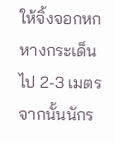ให้จิ้งจอกหกหางกระเด็นไป 2-3 เมตร จากนั้นนักร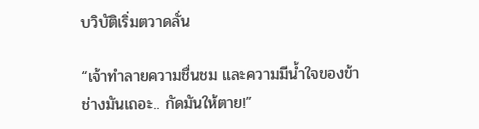บวิบัติเริ่มตวาดลั่น

“เจ้าทำลายความชื่นชม และความมีน้ำใจของข้า ช่างมันเถอะ.. กัดมันให้ตาย!”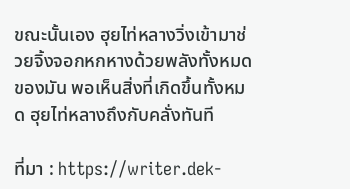ขณะนั้นเอง ฮุยไท่หลางวิ่งเข้ามาช่วยจิ้งจอกหกหางด้วยพลังทั้งหมดของมัน พอเห็นสิ่งที่เกิดขึ้นทั้งหมด ฮุยไท่หลางถึงกับคลั่งทันที

ที่มา : https://writer.dek-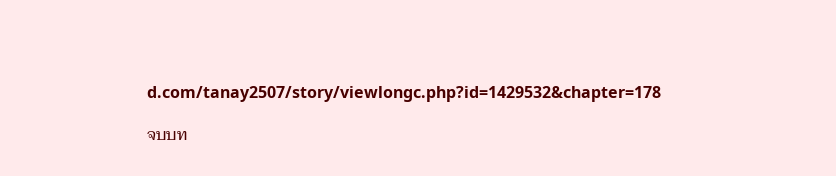d.com/tanay2507/story/viewlongc.php?id=1429532&chapter=178

จบบท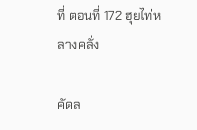ที่ ตอนที่ 172 ฮุยไท่หลางคลั่ง

คัดล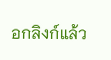อกลิงก์แล้ว